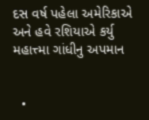દસ વર્ષ પહેલા અમેરિકાએ અને હવે રશિયાએ કર્યુ મહાત્ત્મા ગાંધીનુ અપમાન


  •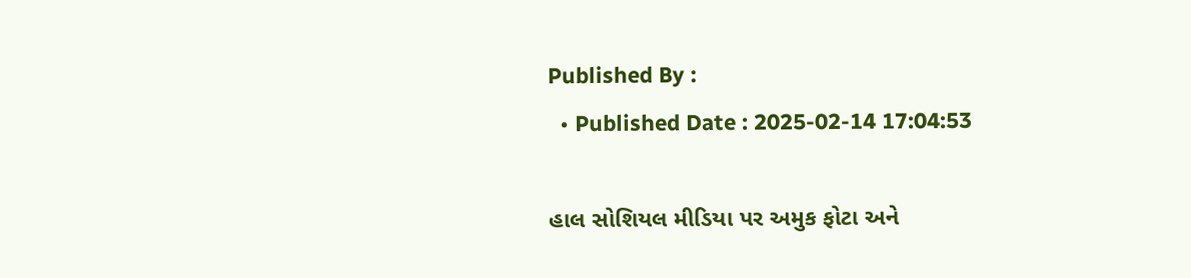Published By :
  • Published Date : 2025-02-14 17:04:53

હાલ સોશિયલ મીડિયા પર અમુક ફોટા અને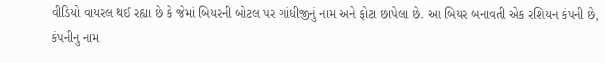વીડિયો વાયરલ થઈ રહ્યા છે કે જેમાં બિયરની બોટલ પર ગાંધીજીનું નામ અને ફોટા છાપેલા છે. આ બિયર બનાવતી એક રશિયન કંપની છે, કંપનીનુ નામ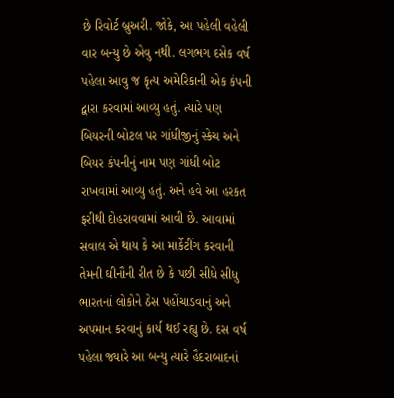છે રિવોર્ટ બ્રુઅરી. જોકે, આ પહેલી વહેલી વાર બન્યુ છે એવુ નથી. લગભગ દસેક વર્ષ પહેલા આવુ જ કૃત્ય અમેરિકાની એક કંપની દ્વારા કરવામાં આવ્યુ હતું. ત્યારે પણ બિયરની બોટલ પર ગાંધીજીનું સ્કેચ અને બિયર કંપનીનું નામ પણ ગાંધી બોટ રાખવામાં આવ્યુ હતું. અને હવે આ હરકત ફરીથી દોહરાવવામાં આવી છે. આવામાં સવાલ એ થાય કે આ માર્કેટીંગ કરવાની તેમની ઘીનૌની રીત છે કે પછી સીધે સીધુ ભારતનાં લોકોને ઠેસ પહોંચાડવાનું અને અપમાન કરવાનું કાર્ય થઈ રહ્યુ છે. દસ વર્ષ પહેલા જ્યારે આ બન્યુ ત્યારે હૈદરાબાદનાં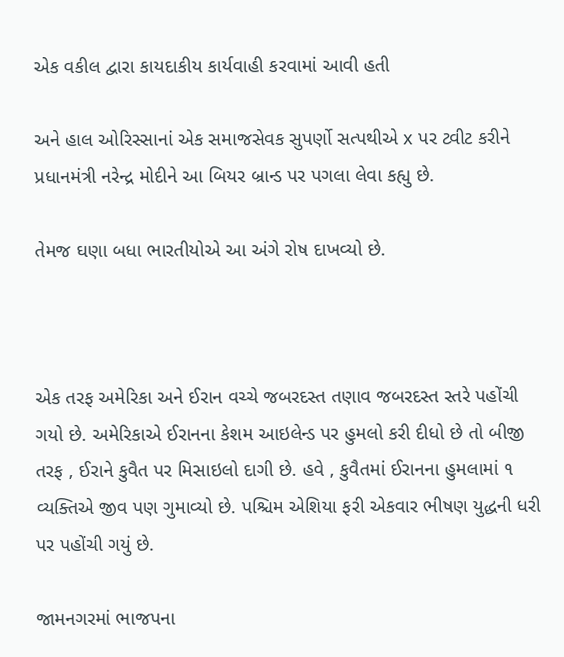એક વકીલ દ્વારા કાયદાકીય કાર્યવાહી કરવામાં આવી હતી

અને હાલ ઓરિસ્સાનાં એક સમાજસેવક સુપર્ણો સત્પથીએ x પર ટ્વીટ કરીને પ્રધાનમંત્રી નરેન્દ્ર મોદીને આ બિયર બ્રાન્ડ પર પગલા લેવા કહ્યુ છે.

તેમજ ઘણા બધા ભારતીયોએ આ અંગે રોષ દાખવ્યો છે.



એક તરફ અમેરિકા અને ઈરાન વચ્ચે જબરદસ્ત તણાવ જબરદસ્ત સ્તરે પહોંચી ગયો છે. અમેરિકાએ ઈરાનના કેશમ આઇલેન્ડ પર હુમલો કરી દીધો છે તો બીજી તરફ , ઈરાને કુવૈત પર મિસાઇલો દાગી છે. હવે , કુવૈતમાં ઈરાનના હુમલામાં ૧ વ્યક્તિએ જીવ પણ ગુમાવ્યો છે. પશ્ચિમ એશિયા ફરી એકવાર ભીષણ યુદ્ધની ધરી પર પહોંચી ગયું છે.

જામનગરમાં ભાજપના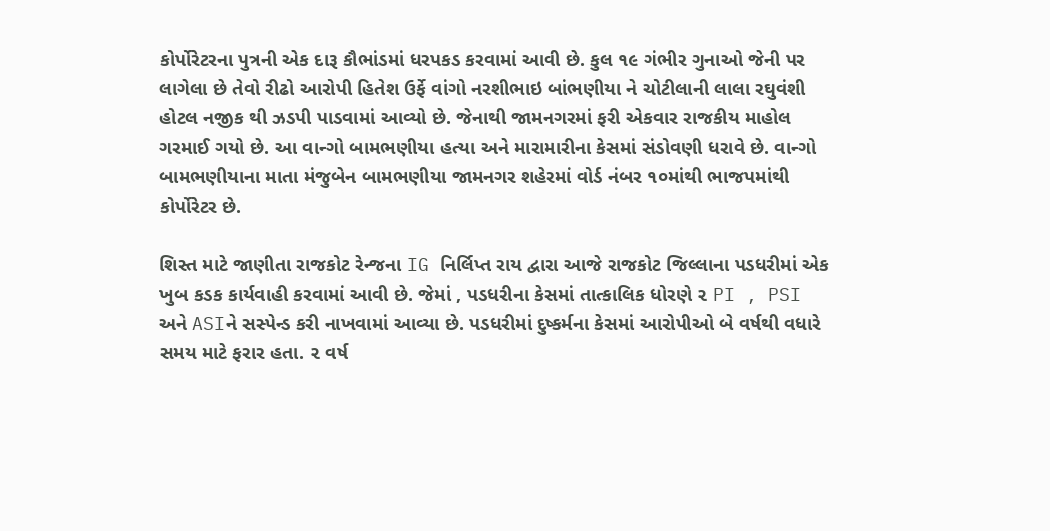કોર્પોરેટરના પુત્રની એક દારૂ કૌભાંડમાં ધરપકડ કરવામાં આવી છે. કુલ ૧૯ ગંભીર ગુનાઓ જેની પર લાગેલા છે તેવો રીઢો આરોપી હિતેશ ઉર્ફે વાંગો નરશીભાઇ બાંભણીયા ને ચોટીલાની લાલા રઘુવંશી હોટલ નજીક થી ઝડપી પાડવામાં આવ્યો છે. જેનાથી જામનગરમાં ફરી એકવાર રાજકીય માહોલ ગરમાઈ ગયો છે. આ વાન્ગો બામભણીયા હત્યા અને મારામારીના કેસમાં સંડોવણી ધરાવે છે. વાન્ગો બામભણીયાના માતા મંજુબેન બામભણીયા જામનગર શહેરમાં વોર્ડ નંબર ૧૦માંથી ભાજપમાંથી કોર્પોરેટર છે.

શિસ્ત માટે જાણીતા રાજકોટ રેન્જના IG નિર્લિપ્ત રાય દ્વારા આજે રાજકોટ જિલ્લાના પડધરીમાં એક ખુબ કડક કાર્યવાહી કરવામાં આવી છે. જેમાં , પડધરીના કેસમાં તાત્કાલિક ધોરણે ૨ PI , PSI અને ASIને સસ્પેન્ડ કરી નાખવામાં આવ્યા છે. પડધરીમાં દુષ્કર્મના કેસમાં આરોપીઓ બે વર્ષથી વધારે સમય માટે ફરાર હતા. ૨ વર્ષ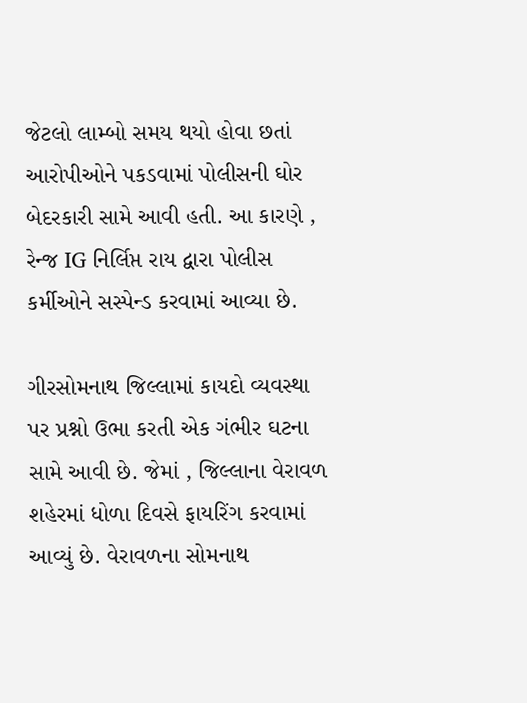જેટલો લામ્બો સમય થયો હોવા છતાં આરોપીઓને પકડવામાં પોલીસની ઘોર બેદરકારી સામે આવી હતી. આ કારણે , રેન્જ IG નિર્લિપ્ત રાય દ્વારા પોલીસ કર્મીઓને સસ્પેન્ડ કરવામાં આવ્યા છે.

ગીરસોમનાથ જિલ્લામાં કાયદો વ્યવસ્થા પર પ્રશ્નો ઉભા કરતી એક ગંભીર ઘટના સામે આવી છે. જેમાં , જિલ્લાના વેરાવળ શહેરમાં ધોળા દિવસે ફાયરિંગ કરવામાં આવ્યું છે. વેરાવળના સોમનાથ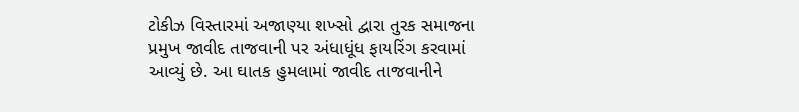ટોકીઝ વિસ્તારમાં અજાણ્યા શખ્સો દ્વારા તુરક સમાજના પ્રમુખ જાવીદ તાજવાની પર અંધાધૂંધ ફાયરિંગ કરવામાં આવ્યું છે. આ ઘાતક હુમલામાં જાવીદ તાજવાનીને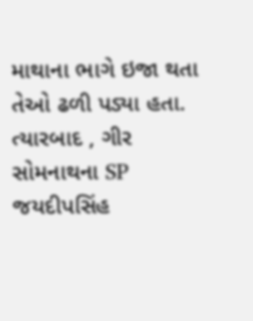માથાના ભાગે ઇજા થતા તેઓ ઢળી પડ્યા હતા. ત્યારબાદ , ગીર સોમનાથના SP જયદીપસિંહ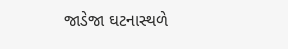જાડેજા ઘટનાસ્થળે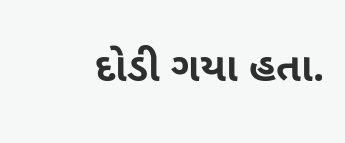દોડી ગયા હતા.